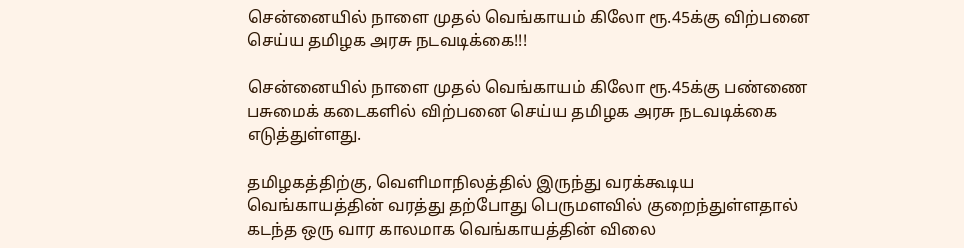சென்னையில் நாளை முதல் வெங்காயம் கிலோ ரூ.45க்கு விற்பனை செய்ய தமிழக அரசு நடவடிக்கை!!!

சென்னையில் நாளை முதல் வெங்காயம் கிலோ ரூ.45க்கு பண்ணை பசுமைக் கடைகளில் விற்பனை செய்ய தமிழக அரசு நடவடிக்கை எடுத்துள்ளது.

தமிழகத்திற்கு, வெளிமாநிலத்தில் இருந்து வரக்கூடிய வெங்காயத்தின் வரத்து தற்போது பெருமளவில் குறைந்துள்ளதால் கடந்த ஒரு வார காலமாக வெங்காயத்தின் விலை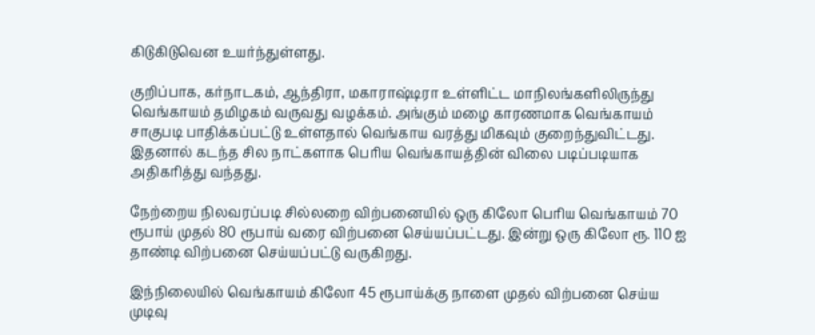கிடுகிடுவென உயர்ந்துள்ளது.

குறிப்பாக, கர்நாடகம், ஆந்திரா, மகாராஷ்டிரா உள்ளிட்ட மாநிலங்களிலிருந்து வெங்காயம் தமிழகம் வருவது வழக்கம். அங்கும் மழை காரணமாக வெங்காயம் சாகுபடி பாதிக்கப்பட்டு உள்ளதால் வெங்காய வரத்து மிகவும் குறைந்துவிட்டது. இதனால் கடந்த சில நாட்களாக பெரிய வெங்காயத்தின் விலை படிப்படியாக அதிகரித்து வந்தது.

நேற்றைய நிலவரப்படி சில்லறை விற்பனையில் ஒரு கிலோ பெரிய வெங்காயம் 70 ரூபாய் முதல் 80 ரூபாய் வரை விற்பனை செய்யப்பட்டது. இன்று ஒரு கிலோ ரூ. 110 ஐ தாண்டி விற்பனை செய்யப்பட்டு வருகிறது.

இந்நிலையில் வெங்காயம் கிலோ 45 ரூபாய்க்கு நாளை முதல் விற்பனை செய்ய முடிவு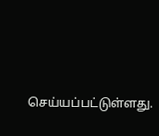செய்யப்பட்டுள்ளது.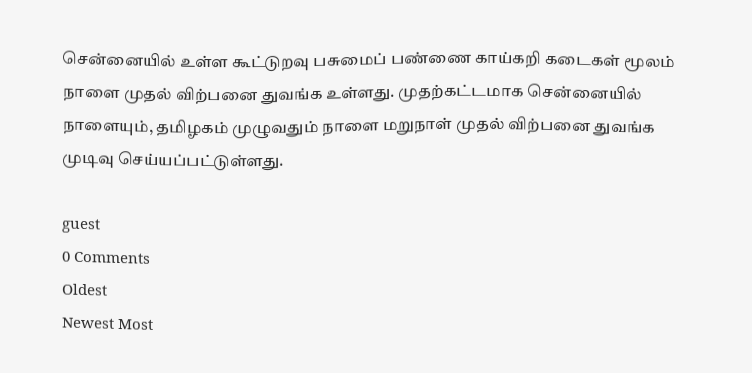சென்னையில் உள்ள கூட்டுறவு பசுமைப் பண்ணை காய்கறி கடைகள் மூலம் நாளை முதல் விற்பனை துவங்க உள்ளது. முதற்கட்டமாக சென்னையில் நாளையும், தமிழகம் முழுவதும் நாளை மறுநாள் முதல் விற்பனை துவங்க முடிவு செய்யப்பட்டுள்ளது.

guest
0 Comments
Oldest
Newest Most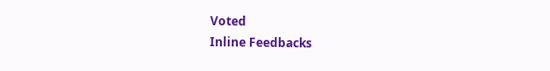Voted
Inline Feedbacks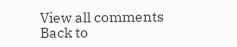View all comments
Back to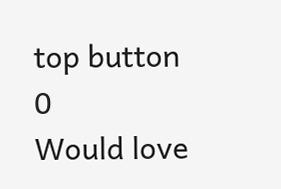top button
0
Would love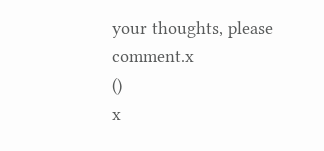your thoughts, please comment.x
()
x